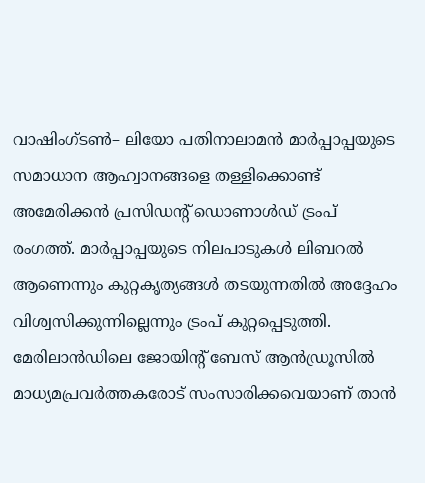വാഷിംഗ്ടൺ– ലിയോ പതിനാലാമൻ മാർപ്പാപ്പയുടെ സമാധാന ആഹ്വാനങ്ങളെ തള്ളിക്കൊണ്ട് അമേരിക്കൻ പ്രസിഡന്റ് ഡൊണാൾഡ് ട്രംപ് രംഗത്ത്. മാർപ്പാപ്പയുടെ നിലപാടുകൾ ലിബറൽ ആണെന്നും കുറ്റകൃത്യങ്ങൾ തടയുന്നതിൽ അദ്ദേഹം വിശ്വസിക്കുന്നില്ലെന്നും ട്രംപ് കുറ്റപ്പെടുത്തി. മേരിലാൻഡിലെ ജോയിന്റ് ബേസ് ആൻഡ്രൂസിൽ മാധ്യമപ്രവർത്തകരോട് സംസാരിക്കവെയാണ് താൻ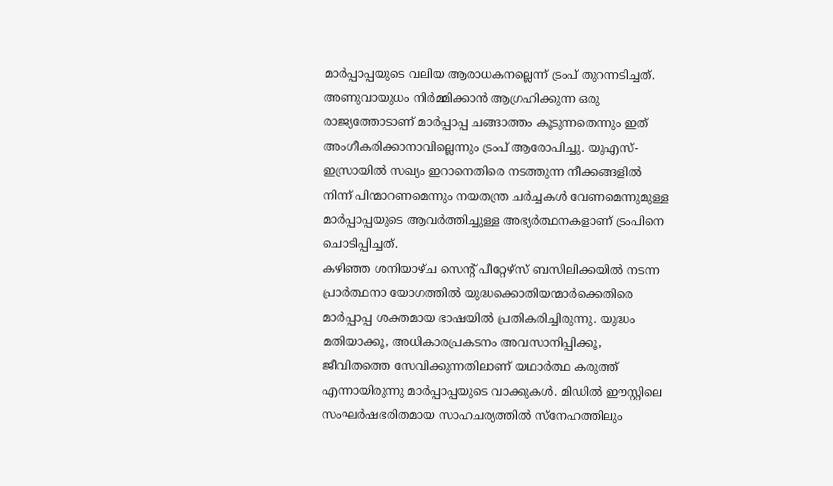മാർപ്പാപ്പയുടെ വലിയ ആരാധകനല്ലെന്ന് ട്രംപ് തുറന്നടിച്ചത്. അണുവായുധം നിർമ്മിക്കാൻ ആഗ്രഹിക്കുന്ന ഒരു രാജ്യത്തോടാണ് മാർപ്പാപ്പ ചങ്ങാത്തം കൂടുന്നതെന്നും ഇത് അംഗീകരിക്കാനാവില്ലെന്നും ട്രംപ് ആരോപിച്ചു. യുഎസ്-ഇസ്രായിൽ സഖ്യം ഇറാനെതിരെ നടത്തുന്ന നീക്കങ്ങളിൽ നിന്ന് പിന്മാറണമെന്നും നയതന്ത്ര ചർച്ചകൾ വേണമെന്നുമുള്ള മാർപ്പാപ്പയുടെ ആവർത്തിച്ചുള്ള അഭ്യർത്ഥനകളാണ് ട്രംപിനെ ചൊടിപ്പിച്ചത്.
കഴിഞ്ഞ ശനിയാഴ്ച സെന്റ് പീറ്റേഴ്സ് ബസിലിക്കയിൽ നടന്ന പ്രാർത്ഥനാ യോഗത്തിൽ യുദ്ധക്കൊതിയന്മാർക്കെതിരെ മാർപ്പാപ്പ ശക്തമായ ഭാഷയിൽ പ്രതികരിച്ചിരുന്നു. യുദ്ധം മതിയാക്കൂ, അധികാരപ്രകടനം അവസാനിപ്പിക്കൂ, ജീവിതത്തെ സേവിക്കുന്നതിലാണ് യഥാർത്ഥ കരുത്ത് എന്നായിരുന്നു മാർപ്പാപ്പയുടെ വാക്കുകൾ. മിഡിൽ ഈസ്റ്റിലെ സംഘർഷഭരിതമായ സാഹചര്യത്തിൽ സ്നേഹത്തിലും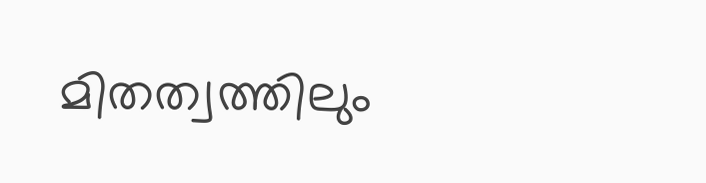മിതത്വത്തിലും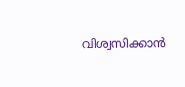വിശ്വസിക്കാൻ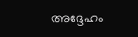അദ്ദേഹം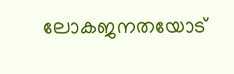ലോകജനതയോട്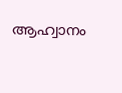ആഹ്വാനം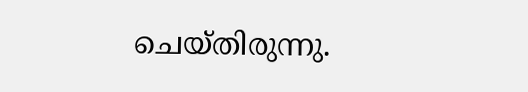ചെയ്തിരുന്നു.